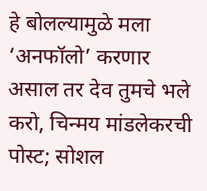हे बोलल्यामुळे मला ‘अनफॉलो’ करणार असाल तर देव तुमचे भले करो, चिन्मय मांडलेकरची पोस्ट; सोशल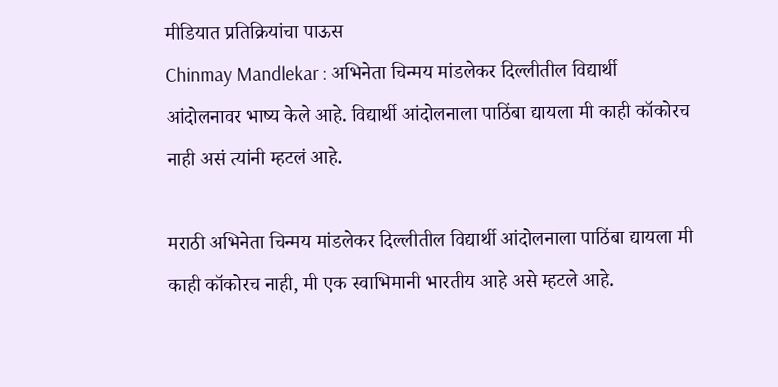मीडियात प्रतिक्रियांचा पाऊस
Chinmay Mandlekar : अभिनेता चिन्मय मांडलेकर दिल्लीतील विद्यार्थी आंदोलनावर भाष्य केले आहे. विद्यार्थी आंदोलनाला पाठिंबा द्यायला मी काही कॉकोरच नाही असं त्यांनी म्हटलं आहे.

मराठी अभिनेता चिन्मय मांडलेकर दिल्लीतील विद्यार्थी आंदोलनाला पाठिंबा द्यायला मी काही कॉकोरच नाही, मी एक स्वाभिमानी भारतीय आहे असे म्हटले आहे.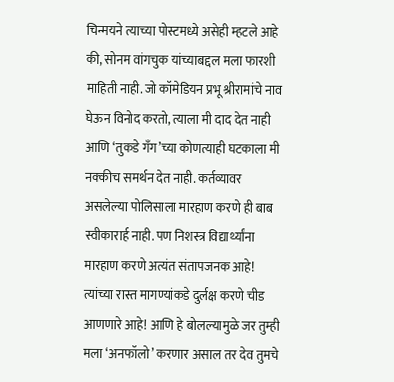चिन्मयने त्याच्या पोस्टमध्ये असेही म्हटले आहे की, सोनम वांगचुक यांच्याबद्दल मला फारशी माहिती नाही. जो कॉमेडियन प्रभू श्रीरामांचे नाव घेऊन विनोद करतो, त्याला मी दाद देत नाही आणि ‘तुकडे गँग’च्या कोणत्याही घटकाला मी नक्कीच समर्थन देत नाही. कर्तव्यावर असलेल्या पोलिसाला मारहाण करणे ही बाब स्वीकारार्ह नाही. पण निशस्त्र विद्यार्थ्यांना मारहाण करणे अत्यंत संतापजनक आहे! त्यांच्या रास्त मागण्यांकडे दुर्लक्ष करणे चीड आणणारे आहे! आणि हे बोलल्यामुळे जर तुम्ही मला ‘अनफॉलो’ करणार असाल तर देव तुमचे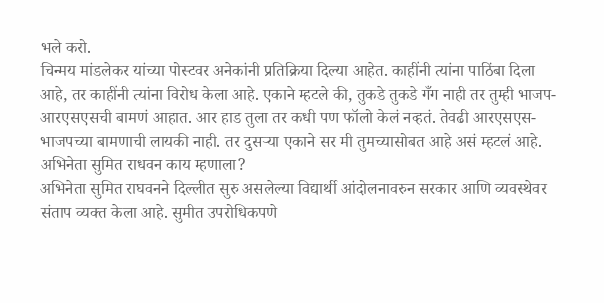भले करो.
चिन्मय मांडलेकर यांच्या पोस्टवर अनेकांनी प्रतिक्रिया दिल्या आहेत. काहींनी त्यांना पाठिंबा दिला आहे, तर काहींनी त्यांना विरोध केला आहे. एकाने म्हटले की, तुकडे तुकडे गँग नाही तर तुम्ही भाजप-आरएसएसची बामणं आहात. आर हाड तुला तर कधी पण फॉलो केलं नव्हतं. तेवढी आरएसएस-भाजपच्या बामणाची लायकी नाही. तर दुसऱ्या एकाने सर मी तुमच्यासोबत आहे असं म्हटलं आहे.
अभिनेता सुमित राधवन काय म्हणाला?
अभिनेता सुमित राघवनने दिल्लीत सुरु असलेल्या विद्यार्थी आंदोलनावरुन सरकार आणि व्यवस्थेवर संताप व्यक्त केला आहे. सुमीत उपरोधिकपणे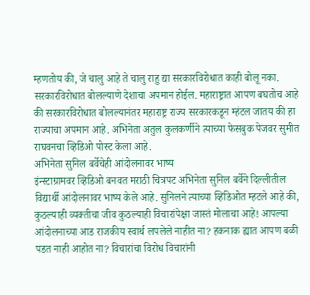म्हणतोय की, जे चालु आहे ते चालु राहु द्या सरकारविरोधात काही बोलू नका. सरकारविरोधात बोलल्याणे देशाचा अपमान होईल. महाराष्ट्रात आपण बघतोच आहे की सरकारविरोधात बोलल्यानंतर महाराष्ट्र राज्य सरकारकडून म्हंटल जातय की हा राज्याचा अपमान आहे. अभिनेता अतुल कुलकर्णीने त्याच्या फेसबुक पेजवर सुमीत राघवनचा व्हिडिओ पोस्ट केला आहे.
अभिनेता सुनिल बर्वेचेही आंदोलनावर भाष्य
इंन्स्टाग्रामवर व्हिडिओ बनवत मराठी चित्रपट अभिनेता सुनिल बर्वेने दिल्लीतील विद्यार्थी आंदोलनावर भाष्य केले आहे. सुनिलने त्याच्या व्हिडिओत म्हटले आहे की, कुठल्याही व्यक्तीचा जीव कुठल्याही विचारांपेक्षा जास्तं मोलाचा आहे! आपल्या आंदोलनाच्या आड राजकीय स्वार्थ लपलेले नाहीत ना? हकनाक ह्यात आपण बळी पडत नाही आहोत ना? विचारांचा विरोध विचारांनी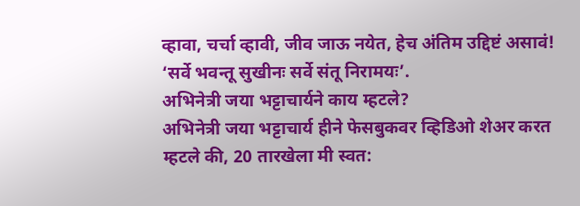व्हावा, चर्चा व्हावी, जीव जाऊ नयेत, हेच अंतिम उद्दिष्टं असावं! ‘सर्वे भवन्तू सुखीनः सर्वे संतू निरामयः’.
अभिनेत्री जया भट्टाचार्यने काय म्हटले?
अभिनेत्री जया भट्टाचार्य हीने फेसबुकवर व्हिडिओ शेअर करत म्हटले की, 20 तारखेला मी स्वत: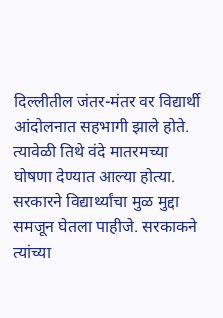दिल्लीतील जंतर-मंतर वर विद्यार्थी आंदोलनात सहभागी झाले होते. त्यावेळी तिथे वंदे मातरमच्या घोषणा देण्यात आल्या होत्या. सरकारने विद्यार्थ्यांचा मुळ मुद्दा समजून घेतला पाहीजे. सरकाकने त्यांच्या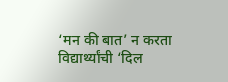‘मन की बात’ न करता विद्यार्थ्यांची ‘दिल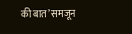की बात’ समजून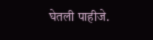घेतली पाहीजे.